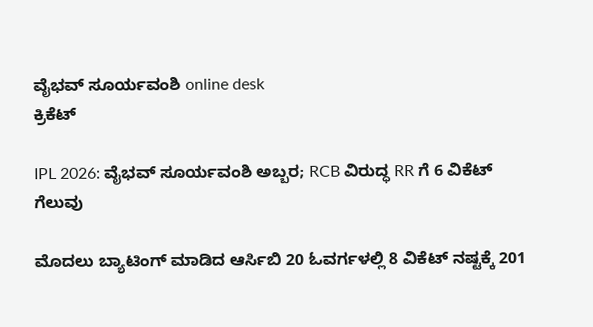ವೈಭವ್ ಸೂರ್ಯವಂಶಿ online desk
ಕ್ರಿಕೆಟ್

IPL 2026: ವೈಭವ್‌ ಸೂರ್ಯವಂಶಿ ಅಬ್ಬರ; RCB ವಿರುದ್ಧ RR ಗೆ 6 ವಿಕೆಟ್ ಗೆಲುವು

ಮೊದಲು ಬ್ಯಾಟಿಂಗ್ ಮಾಡಿದ ಆರ್ಸಿಬಿ 20 ಓವರ್ಗಳಲ್ಲಿ 8 ವಿಕೆಟ್ ನಷ್ಟಕ್ಕೆ 201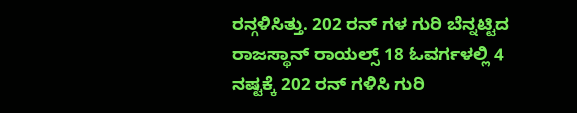ರನ್ಗಳಿಸಿತ್ತು. 202 ರನ್ ಗಳ ಗುರಿ ಬೆನ್ನಟ್ಟಿದ ರಾಜಸ್ಥಾನ್ ರಾಯಲ್ಸ್ 18 ಓವರ್ಗಳಲ್ಲಿ 4 ನಷ್ಟಕ್ಕೆ 202 ರನ್ ಗಳಿಸಿ ಗುರಿ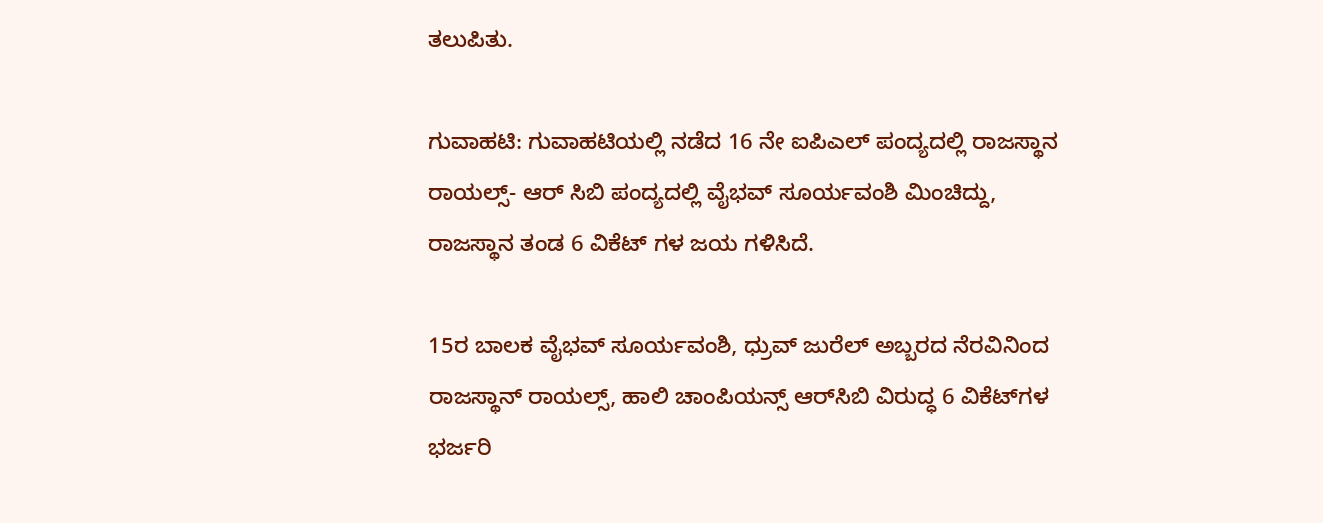ತಲುಪಿತು.

ಗುವಾಹಟಿ: ಗುವಾಹಟಿಯಲ್ಲಿ ನಡೆದ 16 ನೇ ಐಪಿಎಲ್ ಪಂದ್ಯದಲ್ಲಿ ರಾಜಸ್ಥಾನ ರಾಯಲ್ಸ್- ಆರ್ ಸಿಬಿ ಪಂದ್ಯದಲ್ಲಿ ವೈಭವ್ ಸೂರ್ಯವಂಶಿ ಮಿಂಚಿದ್ದು, ರಾಜಸ್ಥಾನ ತಂಡ 6 ವಿಕೆಟ್ ಗಳ ಜಯ ಗಳಿಸಿದೆ.

15ರ ಬಾಲಕ ವೈಭವ್‌ ಸೂರ್ಯವಂಶಿ, ಧ್ರುವ್‌ ಜುರೆಲ್‌ ಅಬ್ಬರದ ನೆರವಿನಿಂದ ರಾಜಸ್ಥಾನ್‌ ರಾಯಲ್ಸ್‌, ಹಾಲಿ ಚಾಂಪಿಯನ್ಸ್‌ ಆರ್‌ಸಿಬಿ ವಿರುದ್ಧ 6 ವಿಕೆಟ್‌ಗಳ ಭರ್ಜರಿ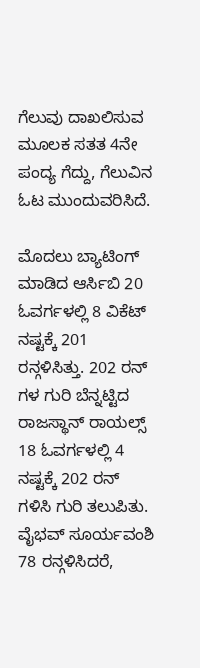ಗೆಲುವು ದಾಖಲಿಸುವ ಮೂಲಕ ಸತತ 4ನೇ ಪಂದ್ಯ ಗೆದ್ದು, ಗೆಲುವಿನ ಓಟ ಮುಂದುವರಿಸಿದೆ.

ಮೊದಲು ಬ್ಯಾಟಿಂಗ್ ಮಾಡಿದ ಆರ್ಸಿಬಿ 20 ಓವರ್ಗಳಲ್ಲಿ 8 ವಿಕೆಟ್ ನಷ್ಟಕ್ಕೆ 201 ರನ್ಗಳಿಸಿತ್ತು. 202 ರನ್ ಗಳ ಗುರಿ ಬೆನ್ನಟ್ಟಿದ ರಾಜಸ್ಥಾನ್ ರಾಯಲ್ಸ್ 18 ಓವರ್ಗಳಲ್ಲಿ 4 ನಷ್ಟಕ್ಕೆ 202 ರನ್ ಗಳಿಸಿ ಗುರಿ ತಲುಪಿತು. ವೈಭವ್ ಸೂರ್ಯವಂಶಿ 78 ರನ್ಗಳಿಸಿದರೆ,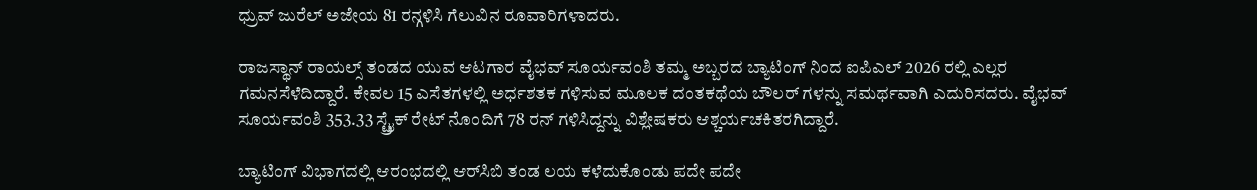ಧ್ರುವ್ ಜುರೆಲ್ ಅಜೇಯ 81 ರನ್ಗಳಿಸಿ ಗೆಲುವಿನ ರೂವಾರಿಗಳಾದರು.

ರಾಜಸ್ಥಾನ್ ರಾಯಲ್ಸ್ ತಂಡದ ಯುವ ಆಟಗಾರ ವೈಭವ್ ಸೂರ್ಯವಂಶಿ ತಮ್ಮ ಅಬ್ಬರದ ಬ್ಯಾಟಿಂಗ್ ನಿಂದ ಐಪಿಎಲ್ 2026 ರಲ್ಲಿ ಎಲ್ಲರ ಗಮನಸೆಳೆದಿದ್ದಾರೆ. ಕೇವಲ 15 ಎಸೆತಗಳಲ್ಲಿ ಅರ್ಧಶತಕ ಗಳಿಸುವ ಮೂಲಕ ದಂತಕಥೆಯ ಬೌಲರ್ ಗಳನ್ನು ಸಮರ್ಥವಾಗಿ ಎದುರಿಸದರು. ವೈಭವ್ ಸೂರ್ಯವಂಶಿ 353.33 ಸ್ಟ್ರೈಕ್ ರೇಟ್ ನೊಂದಿಗೆ 78 ರನ್ ಗಳಿಸಿದ್ದನ್ನು ವಿಶ್ಲೇಷಕರು ಆಶ್ಚರ್ಯಚಕಿತರಗಿದ್ದಾರೆ.

ಬ್ಯಾಟಿಂಗ್ ವಿಭಾಗದಲ್ಲಿ ಆರಂಭದಲ್ಲಿ ಆರ್‌ಸಿಬಿ ತಂಡ ಲಯ ಕಳೆದುಕೊಂಡು ಪದೇ ಪದೇ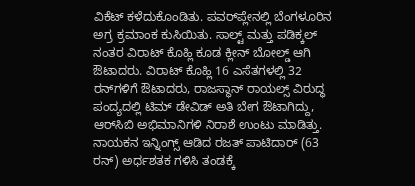ವಿಕೆಟ್‌ ಕಳೆದುಕೊಂಡಿತು. ಪವರ್‌ಪ್ಲೇನಲ್ಲಿ ಬೆಂಗಳೂರಿನ ಅಗ್ರ ಕ್ರಮಾಂಕ ಕುಸಿಯಿತು. ಸಾಲ್ಟ್ ಮತ್ತು ಪಡಿಕ್ಕಲ್ ನಂತರ ವಿರಾಟ್ ಕೊಹ್ಲಿ ಕೂಡ ಕ್ಲೀನ್‌ ಬೋಲ್ಡ್‌ ಆಗಿ ಔಟಾದರು. ವಿರಾಟ್ ಕೊಹ್ಲಿ 16 ಎಸೆತಗಳಲ್ಲಿ 32 ರನ್‌ಗಳಿಗೆ ಔಟಾದರು, ರಾಜಸ್ಥಾನ್‌ ರಾಯಲ್ಸ್‌ ವಿರುದ್ಧ ಪಂದ್ಯದಲ್ಲಿ ಟಿಮ್ ಡೇವಿಡ್ ಅತಿ ಬೇಗ ಔಟಾಗಿದ್ದು, ಆರ್‌ಸಿಬಿ ಅಭಿಮಾನಿಗಳಿ ನಿರಾಶೆ ಉಂಟು ಮಾಡಿತ್ತು. ನಾಯಕನ ಇನ್ನಿಂಗ್ಸ್ ಆಡಿದ ರಜತ್ ಪಾಟಿದಾರ್ (63 ರನ್) ಅರ್ಧಶತಕ ಗಳಿಸಿ ತಂಡಕ್ಕೆ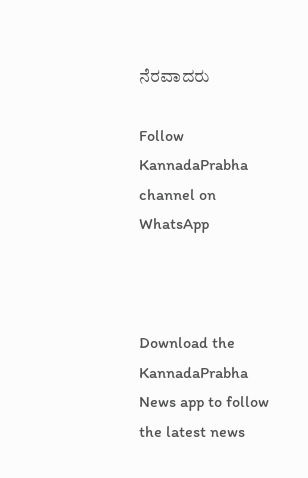ನೆರವಾದರು

Follow KannadaPrabha channel on WhatsApp



Download the KannadaPrabha News app to follow the latest news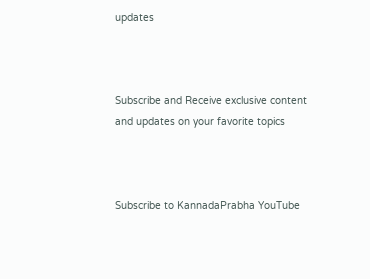updates



Subscribe and Receive exclusive content and updates on your favorite topics



Subscribe to KannadaPrabha YouTube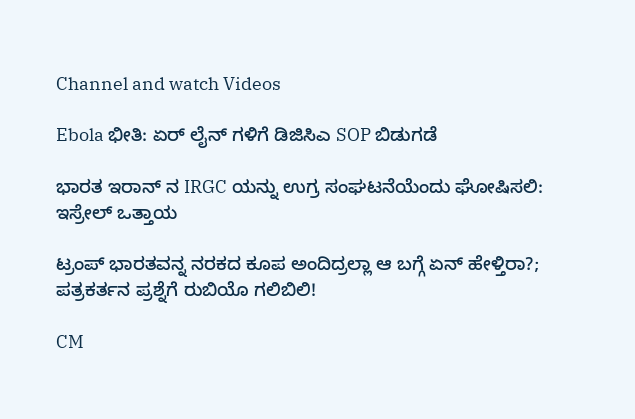Channel and watch Videos

Ebola ಭೀತಿ: ಏರ್ ಲೈನ್ ಗಳಿಗೆ ಡಿಜಿಸಿಎ SOP ಬಿಡುಗಡೆ

ಭಾರತ ಇರಾನ್ ನ IRGC ಯನ್ನು ಉಗ್ರ ಸಂಘಟನೆಯೆಂದು ಘೋಷಿಸಲಿ: ಇಸ್ರೇಲ್ ಒತ್ತಾಯ

ಟ್ರಂಪ್ ಭಾರತವನ್ನ ನರಕದ ಕೂಪ ಅಂದಿದ್ರಲ್ಲಾ ಆ ಬಗ್ಗೆ ಏನ್ ಹೇಳ್ತಿರಾ?; ಪತ್ರಕರ್ತನ ಪ್ರಶ್ನೆಗೆ ರುಬಿಯೊ ಗಲಿಬಿಲಿ!

CM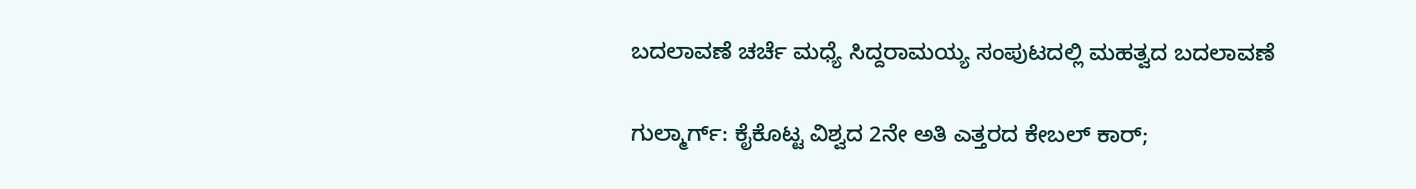ಬದಲಾವಣೆ ಚರ್ಚೆ ಮಧ್ಯೆ ಸಿದ್ದರಾಮಯ್ಯ ಸಂಪುಟದಲ್ಲಿ ಮಹತ್ವದ ಬದಲಾವಣೆ

ಗುಲ್ಮಾರ್ಗ್: ಕೈಕೊಟ್ಟ ವಿಶ್ವದ 2ನೇ ಅತಿ ಎತ್ತರದ ಕೇಬಲ್ ಕಾರ್;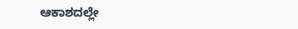ಆಕಾಶದಲ್ಲೇ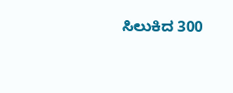ಸಿಲುಕಿದ 300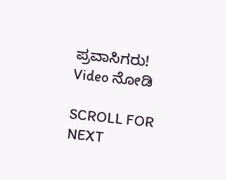ಪ್ರವಾಸಿಗರು! Video ನೋಡಿ

SCROLL FOR NEXT